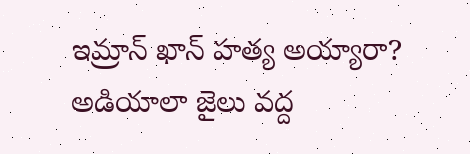ఇమ్రాన్ ఖాన్ హత్య అయ్యారా? అడియాలా జైలు వద్ద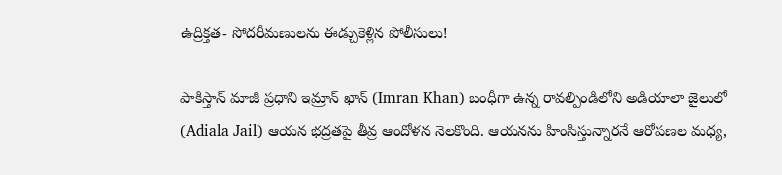ఉద్రిక్తత- సోదరీమణులను ఈడ్చుకెళ్లిన పోలీసులు!

పాకిస్తాన్ మాజీ ప్రధాని ఇమ్రాన్ ఖాన్ (Imran Khan) బంధీగా ఉన్న రావల్పిండిలోని అడియాలా జైలులో (Adiala Jail) ఆయన భద్రతపై తీవ్ర ఆందోళన నెలకొంది. ఆయనను హింసిస్తున్నారనే ఆరోపణల మధ్య,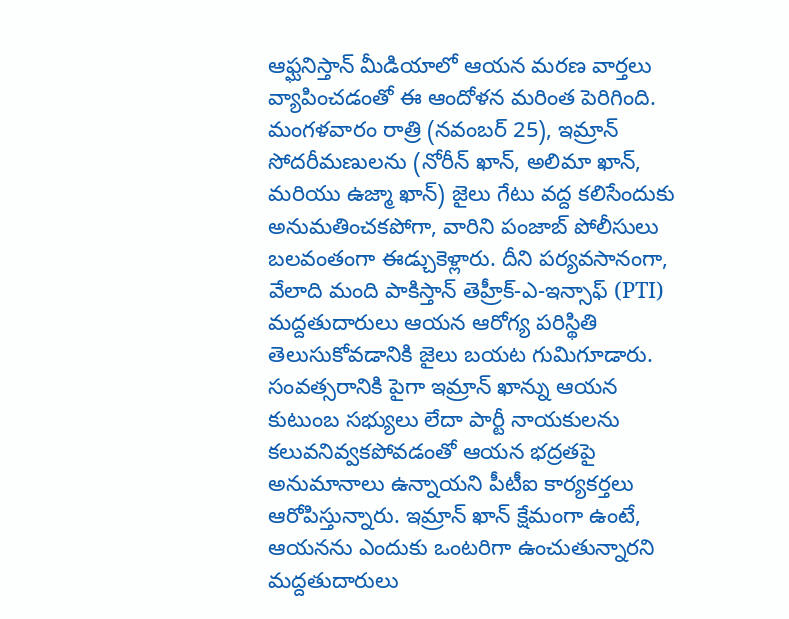ఆఫ్ఘనిస్తాన్ మీడియాలో ఆయన మరణ వార్తలు వ్యాపించడంతో ఈ ఆందోళన మరింత పెరిగింది. మంగళవారం రాత్రి (నవంబర్ 25), ఇమ్రాన్ సోదరీమణులను (నోరీన్ ఖాన్, అలిమా ఖాన్, మరియు ఉజ్మా ఖాన్) జైలు గేటు వద్ద కలిసేందుకు అనుమతించకపోగా, వారిని పంజాబ్ పోలీసులు బలవంతంగా ఈడ్చుకెళ్లారు. దీని పర్యవసానంగా, వేలాది మంది పాకిస్తాన్ తెహ్రీక్-ఎ-ఇన్సాఫ్ (PTI) మద్దతుదారులు ఆయన ఆరోగ్య పరిస్థితి తెలుసుకోవడానికి జైలు బయట గుమిగూడారు.
సంవత్సరానికి పైగా ఇమ్రాన్ ఖాన్ను ఆయన కుటుంబ సభ్యులు లేదా పార్టీ నాయకులను కలువనివ్వకపోవడంతో ఆయన భద్రతపై అనుమానాలు ఉన్నాయని పీటీఐ కార్యకర్తలు ఆరోపిస్తున్నారు. ఇమ్రాన్ ఖాన్ క్షేమంగా ఉంటే, ఆయనను ఎందుకు ఒంటరిగా ఉంచుతున్నారని మద్దతుదారులు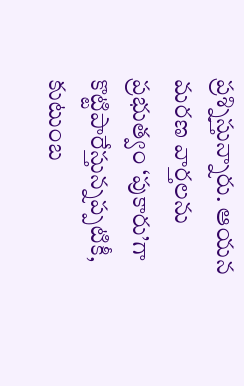ప్రశ్నిస్తున్నారు. ఆయన మరణ వార్తలను ప్రభుత్వం ‘పుకారు’గా కొట్టిపారేస్తున్నప్పటికీ, కుటుంబ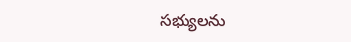సభ్యులను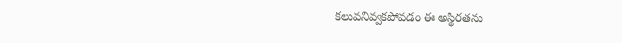కలువనివ్వకపోవడం ఈ అస్థిరతను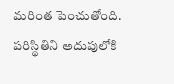మరింత పెంచుతోంది. పరిస్థితిని అదుపులోకి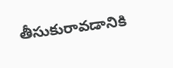తీసుకురావడానికి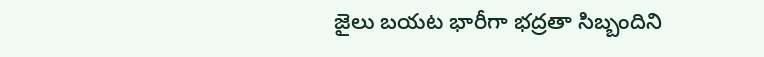జైలు బయట భారీగా భద్రతా సిబ్బందిని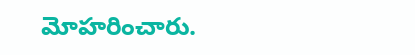మోహరించారు.